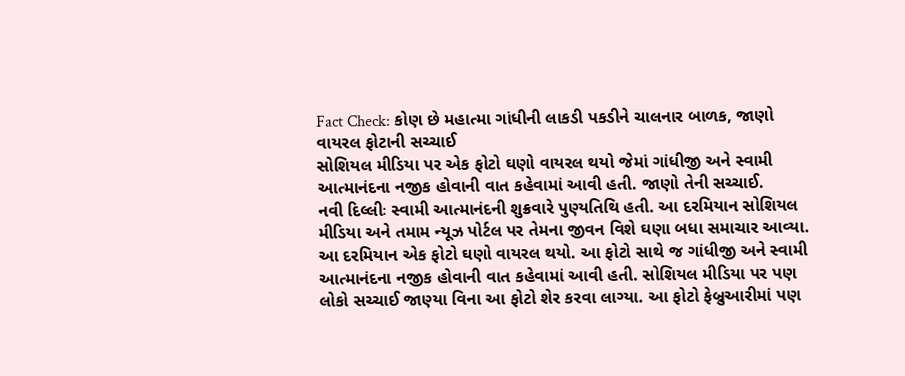Fact Check: કોણ છે મહાત્મા ગાંધીની લાકડી પકડીને ચાલનાર બાળક, જાણો વાયરલ ફોટાની સચ્ચાઈ
સોશિયલ મીડિયા પર એક ફોટો ઘણો વાયરલ થયો જેમાં ગાંધીજી અને સ્વામી આત્માનંદના નજીક હોવાની વાત કહેવામાં આવી હતી. જાણો તેની સચ્ચાઈ.
નવી દિલ્લીઃ સ્વામી આત્માનંદની શુક્રવારે પુણ્યતિથિ હતી. આ દરમિયાન સોશિયલ મીડિયા અને તમામ ન્યૂઝ પોર્ટલ પર તેમના જીવન વિશે ઘણા બધા સમાચાર આવ્યા. આ દરમિયાન એક ફોટો ઘણો વાયરલ થયો. આ ફોટો સાથે જ ગાંધીજી અને સ્વામી આત્માનંદના નજીક હોવાની વાત કહેવામાં આવી હતી. સોશિયલ મીડિયા પર પણ લોકો સચ્ચાઈ જાણ્યા વિના આ ફોટો શેર કરવા લાગ્યા. આ ફોટો ફેબ્રુઆરીમાં પણ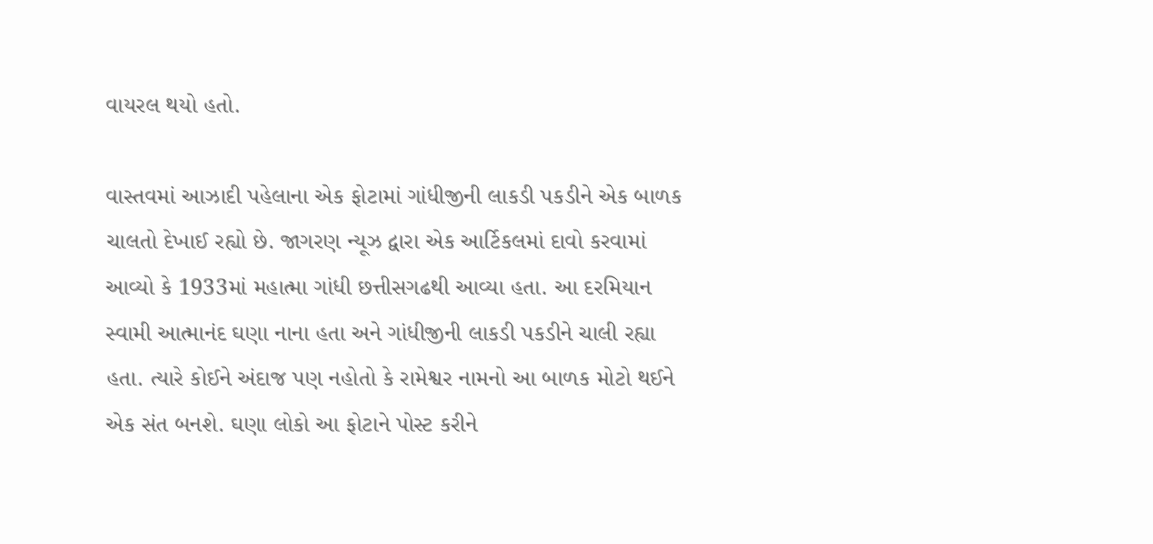વાયરલ થયો હતો.

વાસ્તવમાં આઝાદી પહેલાના એક ફોટામાં ગાંધીજીની લાકડી પકડીને એક બાળક ચાલતો દેખાઈ રહ્યો છે. જાગરણ ન્યૂઝ દ્વારા એક આર્ટિકલમાં દાવો કરવામાં આવ્યો કે 1933માં મહાત્મા ગાંધી છત્તીસગઢથી આવ્યા હતા. આ દરમિયાન સ્વામી આત્માનંદ ઘણા નાના હતા અને ગાંધીજીની લાકડી પકડીને ચાલી રહ્યા હતા. ત્યારે કોઈને અંદાજ પણ નહોતો કે રામેશ્વર નામનો આ બાળક મોટો થઈને એક સંત બનશે. ઘણા લોકો આ ફોટાને પોસ્ટ કરીને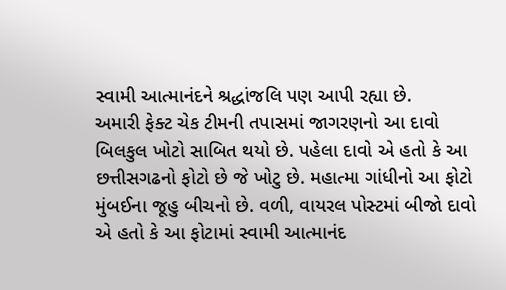સ્વામી આત્માનંદને શ્રદ્ધાંજલિ પણ આપી રહ્યા છે.
અમારી ફેક્ટ ચેક ટીમની તપાસમાં જાગરણનો આ દાવો બિલકુલ ખોટો સાબિત થયો છે. પહેલા દાવો એ હતો કે આ છત્તીસગઢનો ફોટો છે જે ખોટુ છે. મહાત્મા ગાંધીનો આ ફોટો મુંબઈના જૂહુ બીચનો છે. વળી, વાયરલ પોસ્ટમાં બીજો દાવો એ હતો કે આ ફોટામાં સ્વામી આત્માનંદ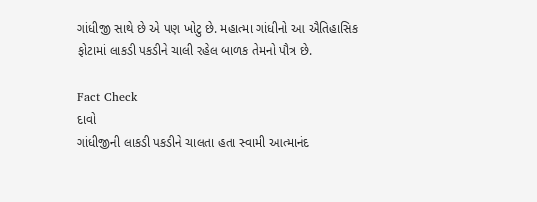ગાંધીજી સાથે છે એ પણ ખોટુ છે. મહાત્મા ગાંધીનો આ ઐતિહાસિક ફોટામાં લાકડી પકડીને ચાલી રહેલ બાળક તેમનો પૌત્ર છે.

Fact Check
દાવો
ગાંધીજીની લાકડી પકડીને ચાલતા હતા સ્વામી આત્માનંદ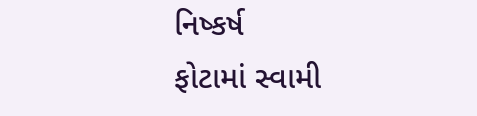નિષ્કર્ષ
ફોટામાં સ્વામી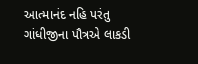આત્માનંદ નહિ પરંતુ ગાંધીજીના પૌત્રએ લાકડી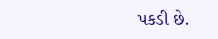પકડી છે.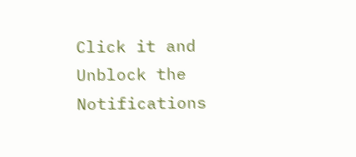Click it and Unblock the Notifications